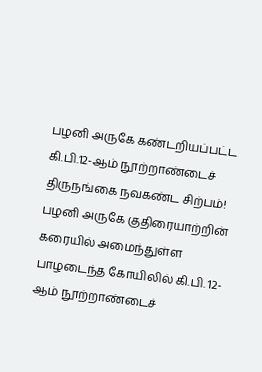பழனி அருகே கண்டறியப்பட்ட கி.பி.12-ஆம் நூற்றாண்டைச் திருநங்கை நவகண்ட சிற்பம்!
பழனி அருகே குதிரையாற்றின் கரையில் அமைந்துள்ள பாழடைந்த கோயிலில் கி.பி. 12-ஆம் நூற்றாண்டைச்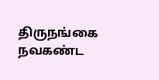திருநங்கை நவகண்ட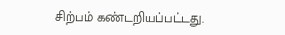சிற்பம் கண்டறியப்பட்டது.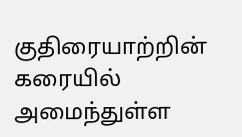குதிரையாற்றின் கரையில் அமைந்துள்ள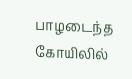பாழடைந்த கோயிலில்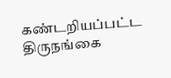கண்டறியப்பட்ட திருநங்கை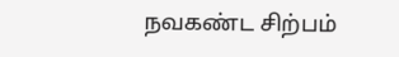நவகண்ட சிற்பம்